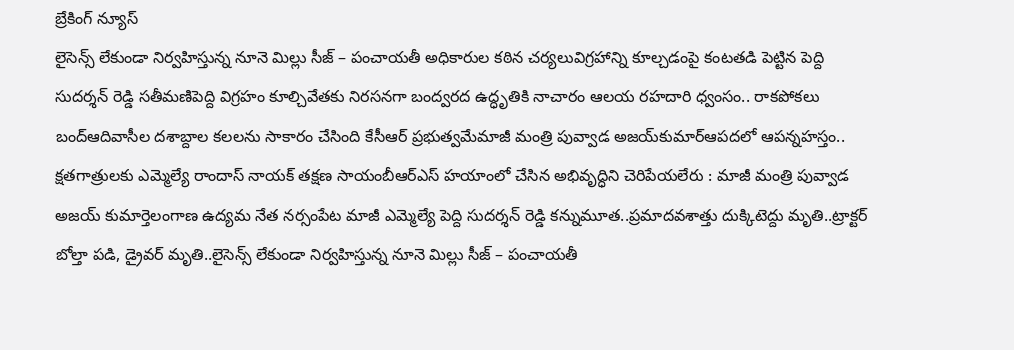బ్రేకింగ్ న్యూస్
లైసెన్స్ లేకుండా నిర్వహిస్తున్న నూనె మిల్లు సీజ్ – పంచాయతీ అధికారుల కఠిన చర్యలువిగ్రహాన్ని కూల్చడంపై కంటతడి పెట్టిన పెద్ది సుదర్శన్ రెడ్డి సతీమణిపెద్ది విగ్రహం కూల్చివేతకు నిరసనగా బంద్వరద ఉద్ధృతికి నాచారం ఆలయ రహదారి ధ్వంసం.. రాకపోకలు బంద్ఆదివాసీల దశాబ్దాల కలలను సాకారం చేసింది కేసీఆర్‌ ప్రభుత్వమేమాజీ మంత్రి పువ్వాడ అజయ్‌కుమార్ఆపదలో ఆపన్నహస్తం.. క్షతగాత్రులకు ఎమ్మెల్యే రాందాస్ నాయక్ తక్షణ సాయంబీఆర్ఎస్ హయాంలో చేసిన అభివృద్ధిని చెరిపేయలేరు : మాజీ మంత్రి పువ్వాడ అజయ్ కుమార్తెలంగాణ ఉద్యమ నేత నర్సంపేట మాజీ ఎమ్మెల్యే పెద్ది సుదర్శన్ రెడ్డి కన్నుమూత..ప్రమాదవశాత్తు దుక్కిటెద్దు మృతి..ట్రాక్టర్ బోల్తా పడి, డ్రైవర్ మృతి..లైసెన్స్ లేకుండా నిర్వహిస్తున్న నూనె మిల్లు సీజ్ – పంచాయతీ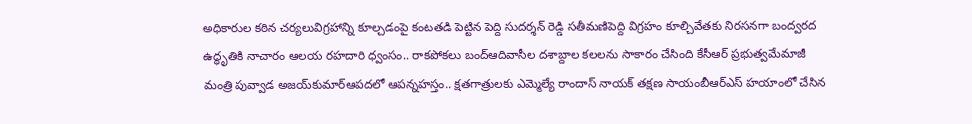అధికారుల కఠిన చర్యలువిగ్రహాన్ని కూల్చడంపై కంటతడి పెట్టిన పెద్ది సుదర్శన్ రెడ్డి సతీమణిపెద్ది విగ్రహం కూల్చివేతకు నిరసనగా బంద్వరద ఉద్ధృతికి నాచారం ఆలయ రహదారి ధ్వంసం.. రాకపోకలు బంద్ఆదివాసీల దశాబ్దాల కలలను సాకారం చేసింది కేసీఆర్‌ ప్రభుత్వమేమాజీ మంత్రి పువ్వాడ అజయ్‌కుమార్ఆపదలో ఆపన్నహస్తం.. క్షతగాత్రులకు ఎమ్మెల్యే రాందాస్ నాయక్ తక్షణ సాయంబీఆర్ఎస్ హయాంలో చేసిన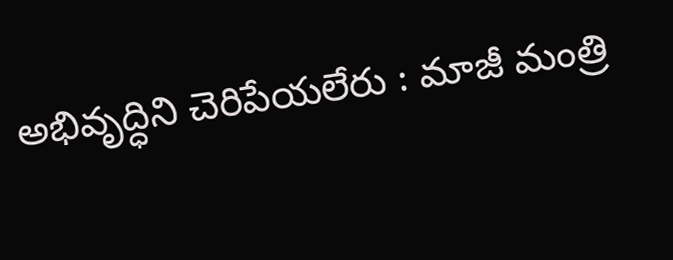అభివృద్ధిని చెరిపేయలేరు : మాజీ మంత్రి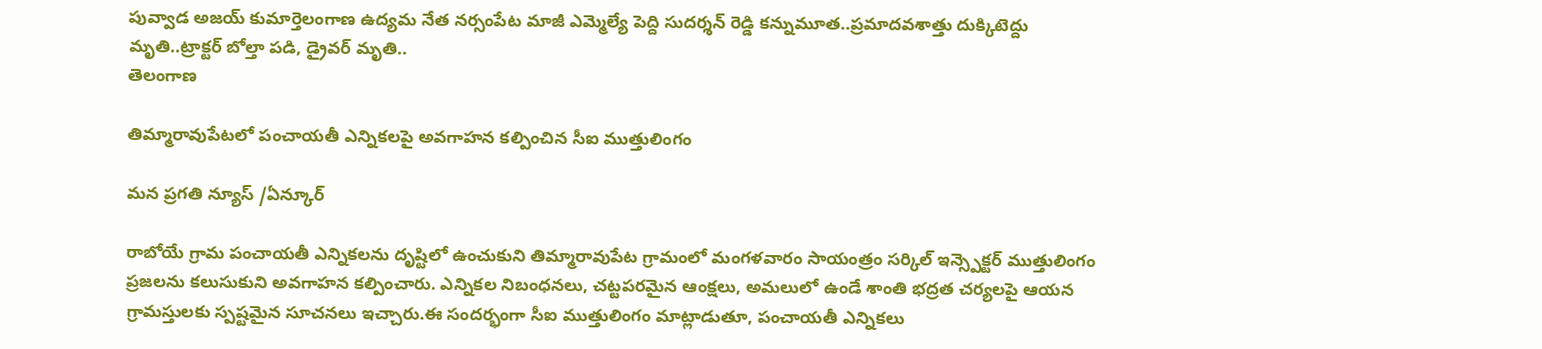పువ్వాడ అజయ్ కుమార్తెలంగాణ ఉద్యమ నేత నర్సంపేట మాజీ ఎమ్మెల్యే పెద్ది సుదర్శన్ రెడ్డి కన్నుమూత..ప్రమాదవశాత్తు దుక్కిటెద్దు మృతి..ట్రాక్టర్ బోల్తా పడి, డ్రైవర్ మృతి..
తెలంగాణ

తిమ్మారావుపేటలో పంచాయతీ ఎన్నికలపై అవగాహన కల్పించిన సీఐ ముత్తులింగం

మన ప్రగతి న్యూస్ /ఏన్కూర్

రాబోయే గ్రామ పంచాయతీ ఎన్నికలను దృష్టిలో ఉంచుకుని తిమ్మారావుపేట గ్రామంలో మంగళవారం సాయంత్రం సర్కిల్ ఇన్స్పెక్టర్ ముత్తులింగం ప్రజలను కలుసుకుని అవగాహన కల్పించారు. ఎన్నికల నిబంధనలు, చట్టపరమైన ఆంక్షలు, అమలులో ఉండే శాంతి భద్రత చర్యలపై ఆయన గ్రామస్తులకు స్పష్టమైన సూచనలు ఇచ్చారు.ఈ సందర్భంగా సీఐ ముత్తులింగం మాట్లాడుతూ, పంచాయతీ ఎన్నికలు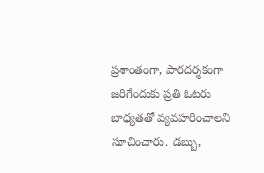ప్రశాంతంగా, పారదర్శకంగా జరిగేందుకు ప్రతి ఓటరు బాధ్యతతో వ్యవహరించాలని సూచించారు. డబ్బు,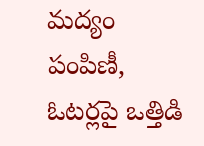మద్యం పంపిణీ, ఓటర్లపై ఒత్తిడి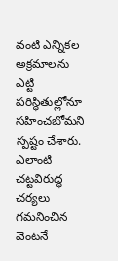వంటి ఎన్నికల అక్రమాలను ఎట్టి పరిస్థితుల్లోనూ సహించబోమని స్పష్టం చేశారు. ఎలాంటి చట్టవిరుద్ధ చర్యలు గమనించిన వెంటనే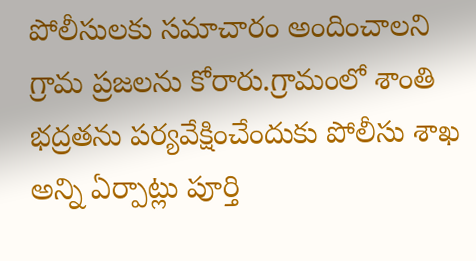పోలీసులకు సమాచారం అందించాలని గ్రామ ప్రజలను కోరారు.గ్రామంలో శాంతి భద్రతను పర్యవేక్షించేందుకు పోలీసు శాఖ అన్ని ఏర్పాట్లు పూర్తి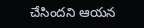చేసిందని ఆయన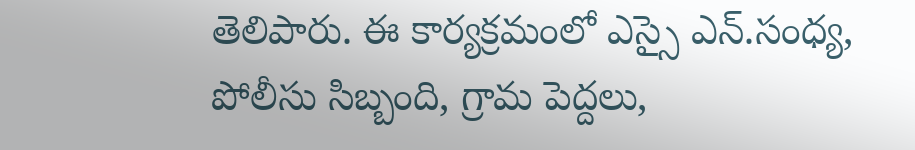తెలిపారు. ఈ కార్యక్రమంలో ఎస్సై ఎన్.సంధ్య, పోలీసు సిబ్బంది, గ్రామ పెద్దలు,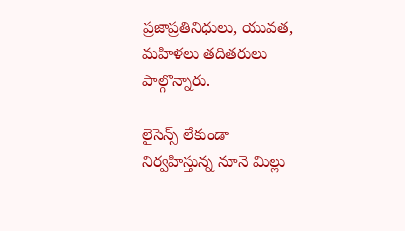ప్రజాప్రతినిధులు, యువత, మహిళలు తదితరులు పాల్గొన్నారు.

లైసెన్స్ లేకుండా నిర్వహిస్తున్న నూనె మిల్లు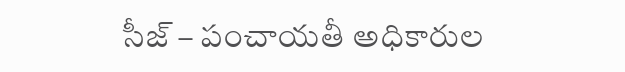సీజ్ – పంచాయతీ అధికారుల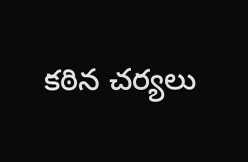కఠిన చర్యలు